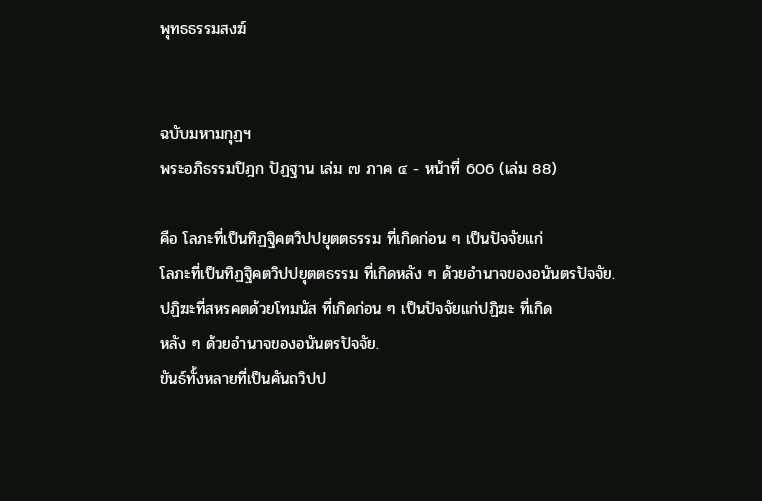พุทธธรรมสงฆ์


ฉบับมหามกุฏฯ
พระอภิธรรมปิฎก ปัฏฐาน เล่ม ๗ ภาค ๔ - หน้าที่ 606 (เล่ม 88)

คือ โลภะที่เป็นทิฏฐิคตวิปปยุตตธรรม ที่เกิดก่อน ๆ เป็นปัจจัยแก่
โลภะที่เป็นทิฏฐิคตวิปปยุตตธรรม ที่เกิดหลัง ๆ ด้วยอำนาจของอนันตรปัจจัย.
ปฏิฆะที่สหรคตด้วยโทมนัส ที่เกิดก่อน ๆ เป็นปัจจัยแก่ปฏิฆะ ที่เกิด
หลัง ๆ ด้วยอำนาจของอนันตรปัจจัย.
ขันธ์ทั้งหลายที่เป็นคันถวิปป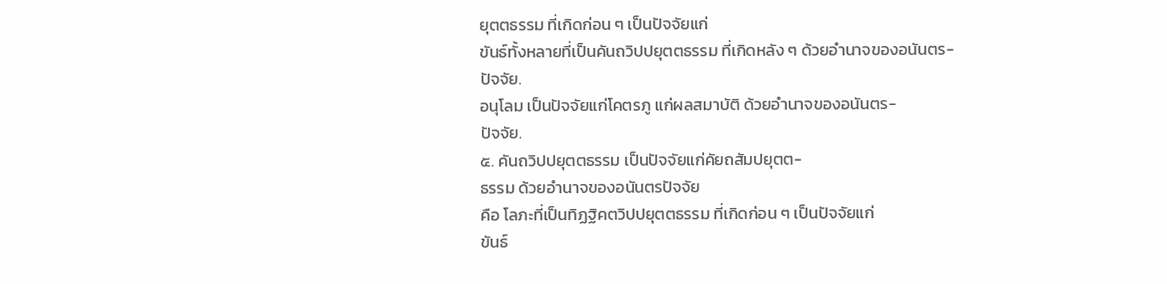ยุตตธรรม ที่เกิดก่อน ๆ เป็นปัจจัยแก่
ขันธ์ทั้งหลายที่เป็นคันถวิปปยุตตธรรม ที่เกิดหลัง ๆ ด้วยอำนาจของอนันตร-
ปัจจัย.
อนุโลม เป็นปัจจัยแก่โคตรภู แก่ผลสมาบัติ ด้วยอำนาจของอนันตร-
ปัจจัย.
๕. คันถวิปปยุตตธรรม เป็นปัจจัยแก่คัยถสัมปยุตต-
ธรรม ด้วยอำนาจของอนันตรปัจจัย
คือ โลภะที่เป็นทิฏฐิคตวิปปยุตตธรรม ที่เกิดก่อน ๆ เป็นปัจจัยแก่
ขันธ์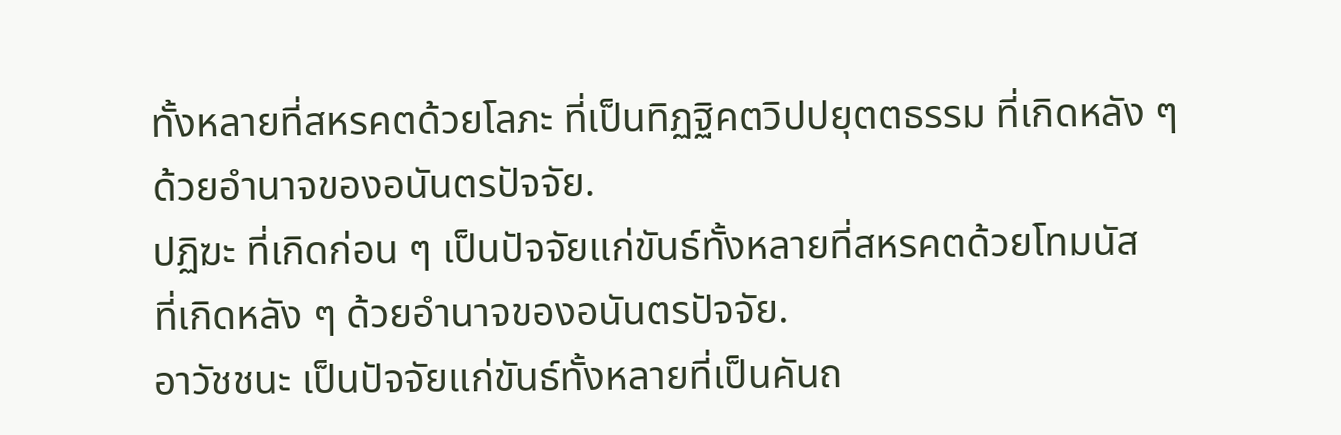ทั้งหลายที่สหรคตด้วยโลภะ ที่เป็นทิฏฐิคตวิปปยุตตธรรม ที่เกิดหลัง ๆ
ด้วยอำนาจของอนันตรปัจจัย.
ปฏิฆะ ที่เกิดก่อน ๆ เป็นปัจจัยแก่ขันธ์ทั้งหลายที่สหรคตด้วยโทมนัส
ที่เกิดหลัง ๆ ด้วยอำนาจของอนันตรปัจจัย.
อาวัชชนะ เป็นปัจจัยแก่ขันธ์ทั้งหลายที่เป็นคันถ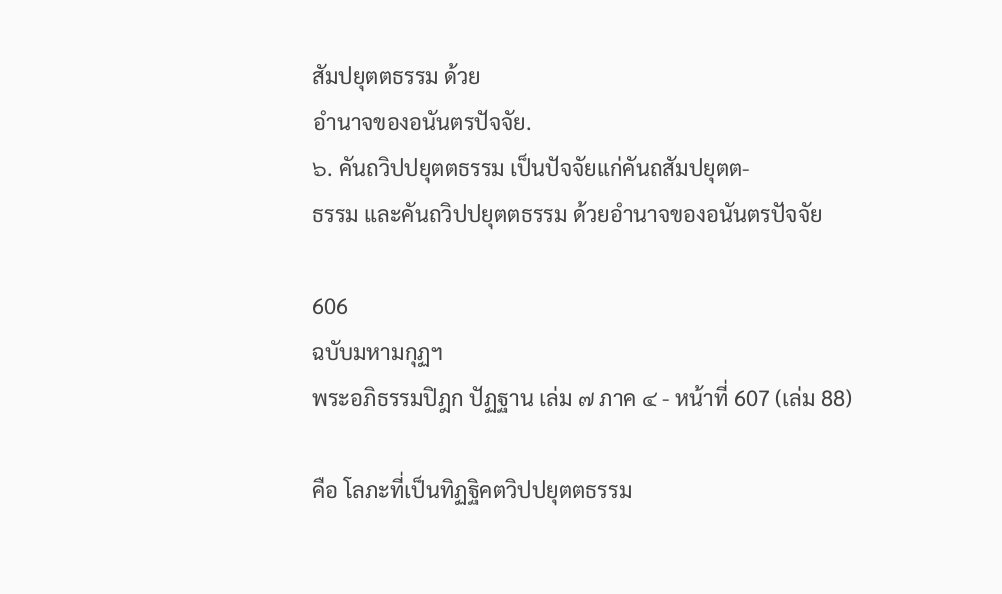สัมปยุตตธรรม ด้วย
อำนาจของอนันตรปัจจัย.
๖. คันถวิปปยุตตธรรม เป็นปัจจัยแก่คันถสัมปยุตต-
ธรรม และคันถวิปปยุตตธรรม ด้วยอำนาจของอนันตรปัจจัย

606
ฉบับมหามกุฏฯ
พระอภิธรรมปิฎก ปัฏฐาน เล่ม ๗ ภาค ๔ - หน้าที่ 607 (เล่ม 88)

คือ โลภะที่เป็นทิฏฐิคตวิปปยุตตธรรม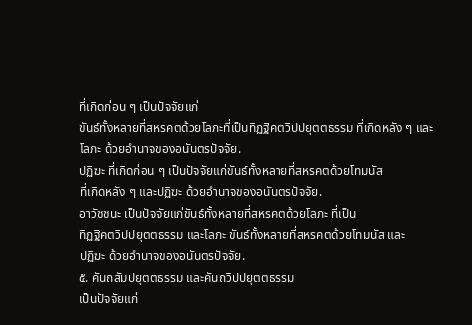ที่เกิดก่อน ๆ เป็นปัจจัยแก่
ขันธ์ทั้งหลายที่สหรคตด้วยโลภะที่เป็นทิฏฐิคตวิปปยุตตธรรม ที่เกิดหลัง ๆ และ
โลภะ ด้วยอำนาจของอนันตรปัจจัย.
ปฏิฆะ ที่เกิดก่อน ๆ เป็นปัจจัยแก่ขันธ์ทั้งหลายที่สหรคตด้วยโทมนัส
ที่เกิดหลัง ๆ และปฏิฆะ ด้วยอำนาจของอนันตรปัจจัย.
อาวัชชนะ เป็นปัจจัยแก่ขันธ์ทั้งหลายที่สหรคตด้วยโลภะ ที่เป็น
ทิฏฐิคตวิปปยุตตธรรม และโลภะ ขันธ์ทั้งหลายที่สหรคตด้วยโทมนัส และ
ปฏิฆะ ด้วยอำนาจของอนันตรปัจจัย.
๕. คันถสัมปยุตตธรรม และคันถวิปปยุตตธรรม
เป็นปัจจัยแก่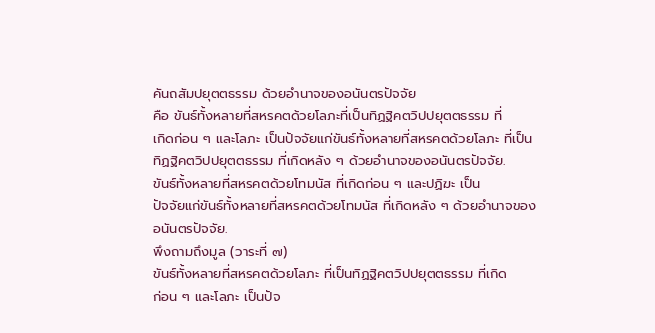คันถสัมปยุตตธรรม ด้วยอำนาจของอนันตรปัจจัย
คือ ขันธ์ทั้งหลายที่สหรคตด้วยโลภะที่เป็นทิฏฐิคตวิปปยุตตธรรม ที่
เกิดก่อน ๆ และโลภะ เป็นปัจจัยแก่ขันธ์ทั้งหลายที่สหรคตด้วยโลภะ ที่เป็น
ทิฏฐิคตวิปปยุตตธรรม ที่เกิดหลัง ๆ ด้วยอำนาจของอนันตรปัจจัย.
ขันธ์ทั้งหลายที่สหรคตด้วยโทมนัส ที่เกิดก่อน ๆ และปฏิฆะ เป็น
ปัจจัยแก่ขันธ์ทั้งหลายที่สหรคตด้วยโทมนัส ที่เกิดหลัง ๆ ด้วยอำนาจของ
อนันตรปัจจัย.
พึงถามถึงมูล (วาระที่ ๗)
ขันธ์ทั้งหลายที่สหรคตด้วยโลภะ ที่เป็นทิฏฐิคตวิปปยุตตธรรม ที่เกิด
ก่อน ๆ และโลภะ เป็นปัจ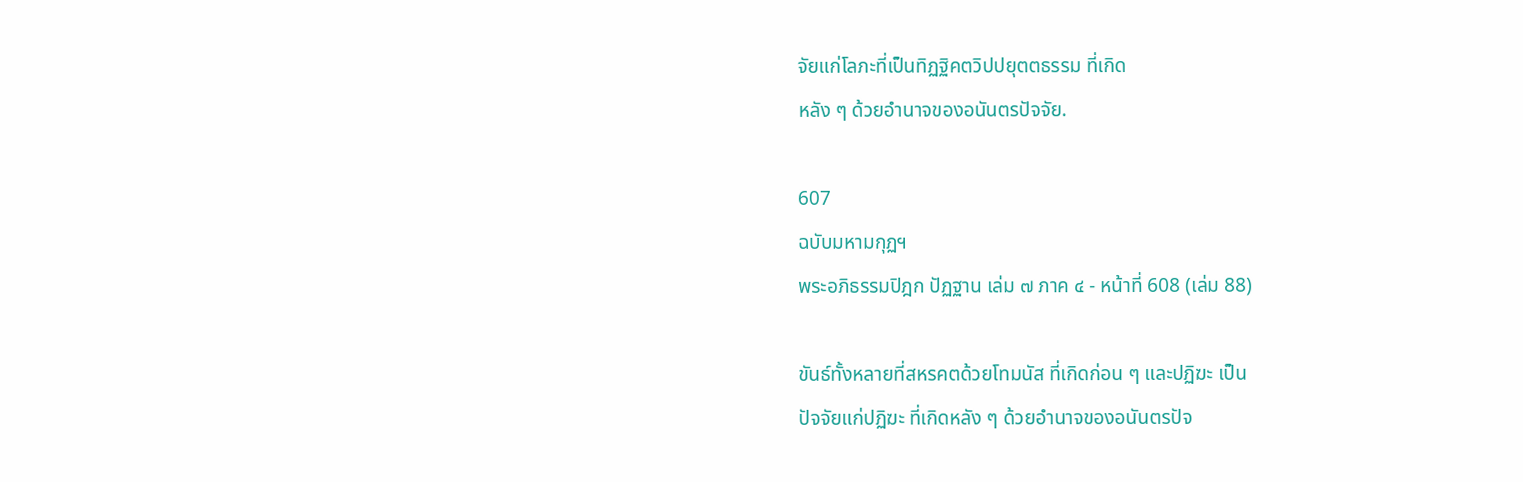จัยแก่โลภะที่เป็นทิฏฐิคตวิปปยุตตธรรม ที่เกิด
หลัง ๆ ด้วยอำนาจของอนันตรปัจจัย.

607
ฉบับมหามกุฏฯ
พระอภิธรรมปิฎก ปัฏฐาน เล่ม ๗ ภาค ๔ - หน้าที่ 608 (เล่ม 88)

ขันธ์ทั้งหลายที่สหรคตด้วยโทมนัส ที่เกิดก่อน ๆ และปฏิฆะ เป็น
ปัจจัยแก่ปฏิฆะ ที่เกิดหลัง ๆ ด้วยอำนาจของอนันตรปัจ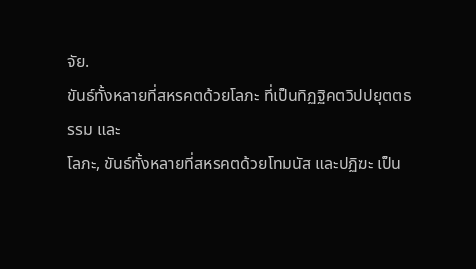จัย.
ขันธ์ทั้งหลายที่สหรคตด้วยโลภะ ที่เป็นทิฏฐิคตวิปปยุตตธรรม และ
โลภะ, ขันธ์ทั้งหลายที่สหรคตด้วยโทมนัส และปฏิฆะ เป็น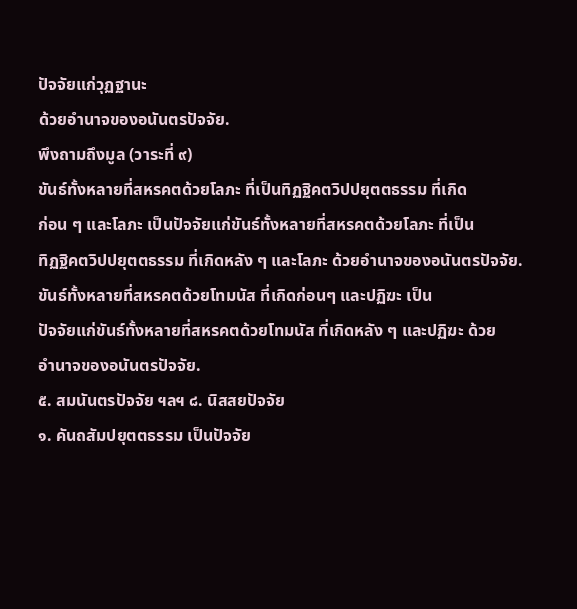ปัจจัยแก่วุฏฐานะ
ด้วยอำนาจของอนันตรปัจจัย.
พึงถามถึงมูล (วาระที่ ๙)
ขันธ์ทั้งหลายที่สหรคตด้วยโลภะ ที่เป็นทิฏฐิคตวิปปยุตตธรรม ที่เกิด
ก่อน ๆ และโลภะ เป็นปัจจัยแก่ขันธ์ทั้งหลายที่สหรคตด้วยโลภะ ที่เป็น
ทิฏฐิคตวิปปยุตตธรรม ที่เกิดหลัง ๆ และโลภะ ด้วยอำนาจของอนันตรปัจจัย.
ขันธ์ทั้งหลายที่สหรคตด้วยโทมนัส ที่เกิดก่อนๆ และปฏิฆะ เป็น
ปัจจัยแก่ขันธ์ทั้งหลายที่สหรคตด้วยโทมนัส ที่เกิดหลัง ๆ และปฏิฆะ ด้วย
อำนาจของอนันตรปัจจัย.
๕. สมนันตรปัจจัย ฯลฯ ๘. นิสสยปัจจัย
๑. คันถสัมปยุตตธรรม เป็นปัจจัย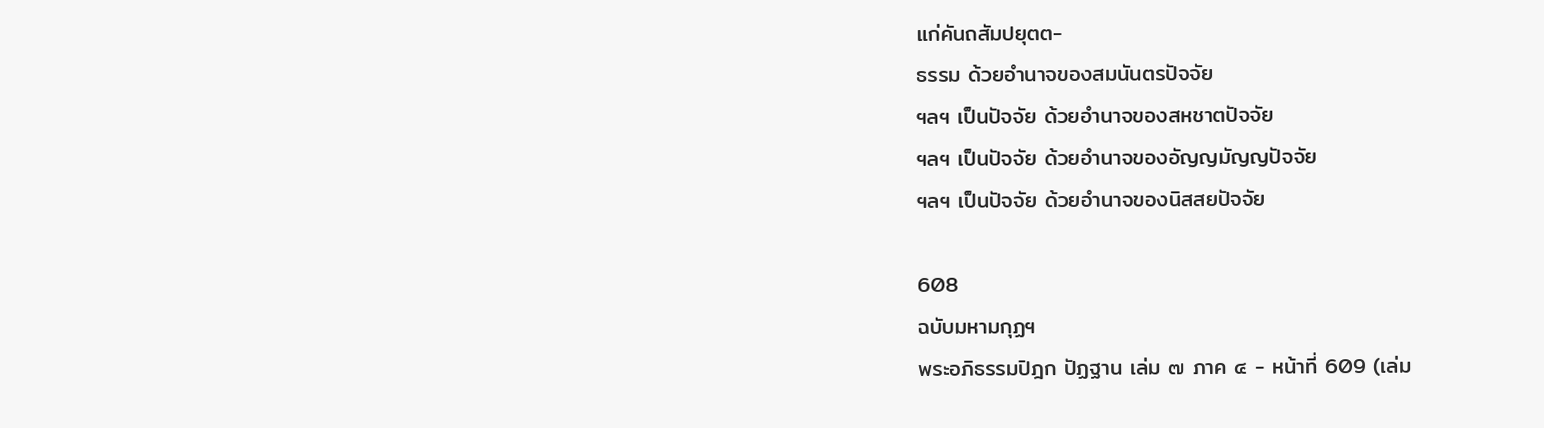แก่คันถสัมปยุตต-
ธรรม ด้วยอำนาจของสมนันตรปัจจัย
ฯลฯ เป็นปัจจัย ด้วยอำนาจของสหชาตปัจจัย
ฯลฯ เป็นปัจจัย ด้วยอำนาจของอัญญมัญญปัจจัย
ฯลฯ เป็นปัจจัย ด้วยอำนาจของนิสสยปัจจัย

608
ฉบับมหามกุฏฯ
พระอภิธรรมปิฎก ปัฏฐาน เล่ม ๗ ภาค ๔ - หน้าที่ 609 (เล่ม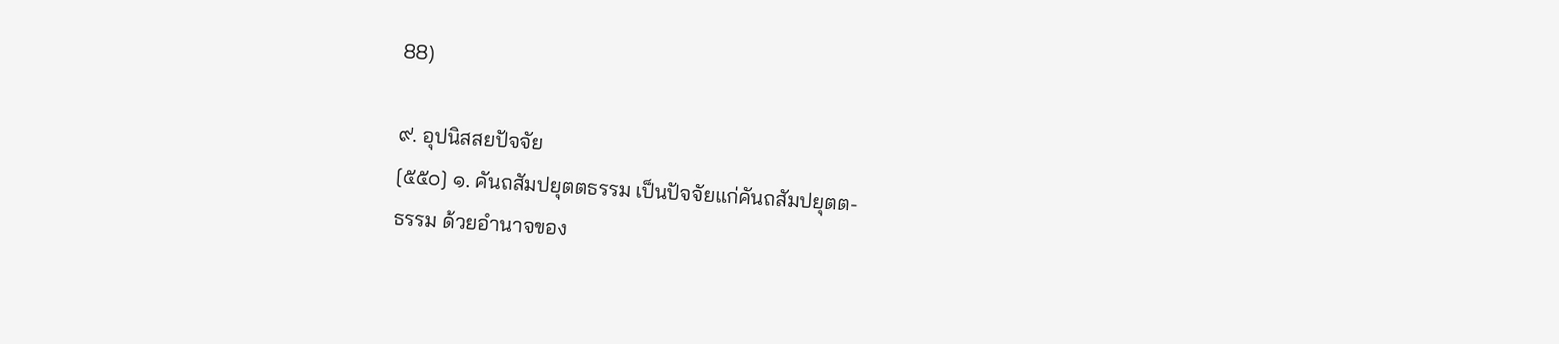88)

๙. อุปนิสสยปัจจัย
[๕๕๐] ๑. คันถสัมปยุตตธรรม เป็นปัจจัยแก่คันถสัมปยุตต-
ธรรม ด้วยอำนาจของ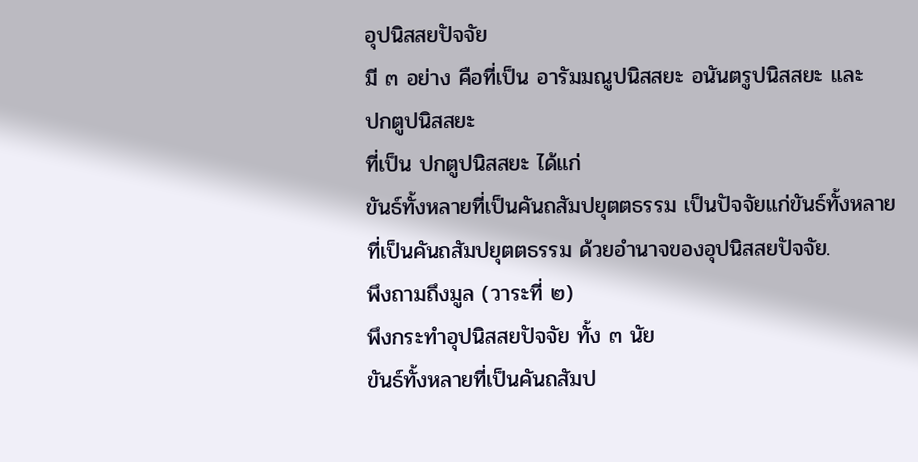อุปนิสสยปัจจัย
มี ๓ อย่าง คือที่เป็น อารัมมณูปนิสสยะ อนันตรูปนิสสยะ และ
ปกตูปนิสสยะ
ที่เป็น ปกตูปนิสสยะ ได้แก่
ขันธ์ทั้งหลายที่เป็นคันถสัมปยุตตธรรม เป็นปัจจัยแก่ขันธ์ทั้งหลาย
ที่เป็นคันถสัมปยุตตธรรม ด้วยอำนาจของอุปนิสสยปัจจัย.
พึงถามถึงมูล (วาระที่ ๒)
พึงกระทำอุปนิสสยปัจจัย ทั้ง ๓ นัย
ขันธ์ทั้งหลายที่เป็นคันถสัมป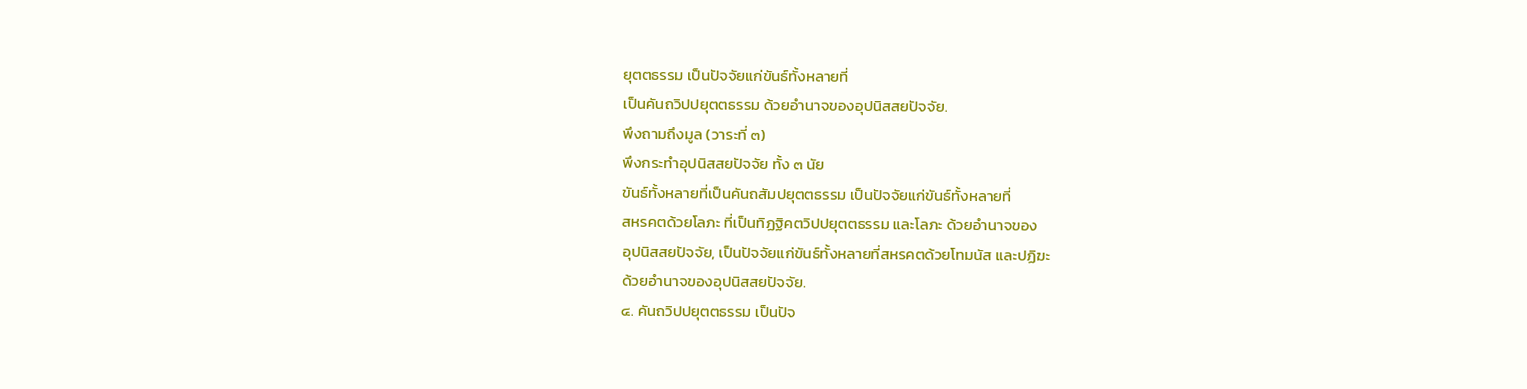ยุตตธรรม เป็นปัจจัยแก่ขันธ์ทั้งหลายที่
เป็นคันถวิปปยุตตธรรม ด้วยอำนาจของอุปนิสสยปัจจัย.
พึงถามถึงมูล (วาระที่ ๓)
พึงกระทำอุปนิสสยปัจจัย ทั้ง ๓ นัย
ขันธ์ทั้งหลายที่เป็นคันถสัมปยุตตธรรม เป็นปัจจัยแก่ขันธ์ทั้งหลายที่
สหรคตด้วยโลภะ ที่เป็นทิฏฐิคตวิปปยุตตธรรม และโลภะ ด้วยอำนาจของ
อุปนิสสยปัจจัย, เป็นปัจจัยแก่ขันธ์ทั้งหลายที่สหรคตด้วยโทมนัส และปฏิฆะ
ด้วยอำนาจของอุปนิสสยปัจจัย.
๔. คันถวิปปยุตตธรรม เป็นปัจ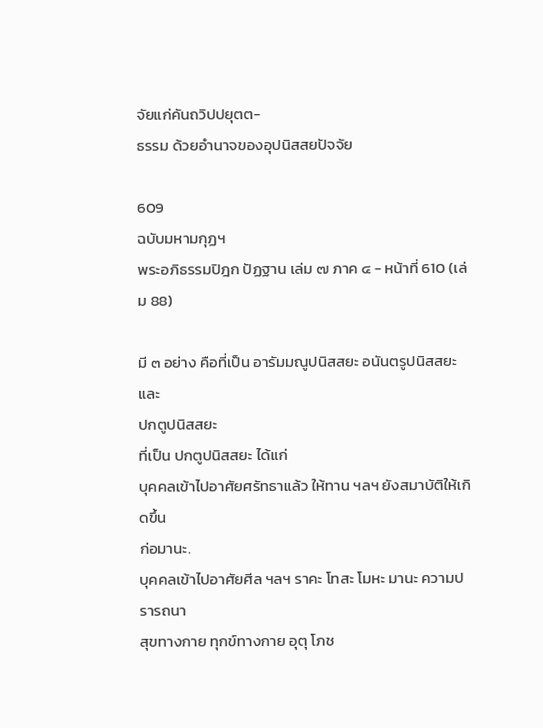จัยแก่คันถวิปปยุตต-
ธรรม ด้วยอำนาจของอุปนิสสยปัจจัย

609
ฉบับมหามกุฏฯ
พระอภิธรรมปิฎก ปัฏฐาน เล่ม ๗ ภาค ๔ - หน้าที่ 610 (เล่ม 88)

มี ๓ อย่าง คือที่เป็น อารัมมณูปนิสสยะ อนันตรูปนิสสยะ และ
ปกตูปนิสสยะ
ที่เป็น ปกตูปนิสสยะ ได้แก่
บุคคลเข้าไปอาศัยศรัทธาแล้ว ให้ทาน ฯลฯ ยังสมาบัติให้เกิดขึ้น
ก่อมานะ.
บุคคลเข้าไปอาศัยศีล ฯลฯ ราคะ โทสะ โมหะ มานะ ความปรารถนา
สุขทางกาย ทุกข์ทางกาย อุตุ โภช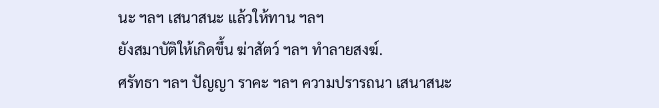นะ ฯลฯ เสนาสนะ แล้วให้ทาน ฯลฯ
ยังสมาบัติให้เกิดขึ้น ฆ่าสัตว์ ฯลฯ ทำลายสงฆ์.
ศรัทธา ฯลฯ ปัญญา ราคะ ฯลฯ ความปรารถนา เสนาสนะ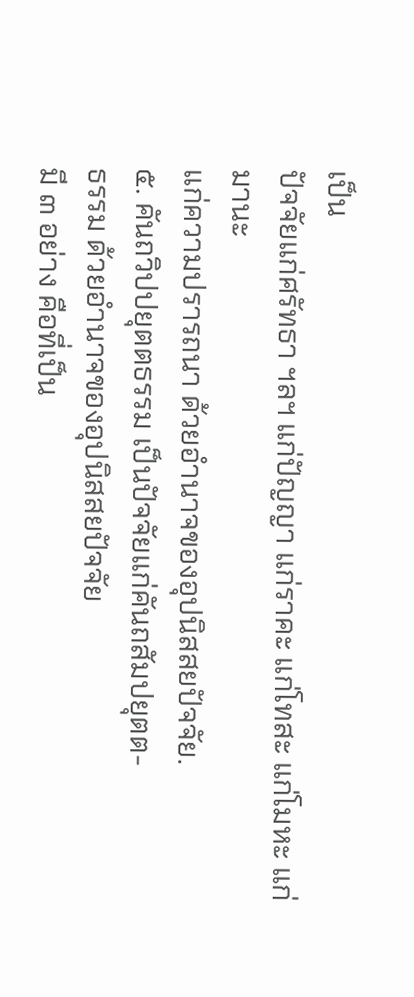เป็น
ปัจจัยแก่ศรัทธา ฯลฯ แก่ปัญญา แก่ราคะ แก่โทสะ แก่โมหะ แก่มานะ
แก่ความปรารถนา ด้วยอำนาจของอุปนิสสยปัจจัย.
๕. คันถวิปปยุตตธรรม เป็นปัจจัยแก่คันถสัมปยุตต-
ธรรม ด้วยอำนาจของอุปนิสสยปัจจัย
มี ๓ อย่าง คือที่เป็น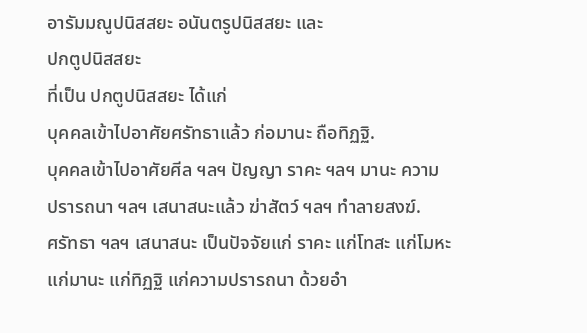อารัมมณูปนิสสยะ อนันตรูปนิสสยะ และ
ปกตูปนิสสยะ
ที่เป็น ปกตูปนิสสยะ ได้แก่
บุคคลเข้าไปอาศัยศรัทธาแล้ว ก่อมานะ ถือทิฏฐิ.
บุคคลเข้าไปอาศัยศีล ฯลฯ ปัญญา ราคะ ฯลฯ มานะ ความ
ปรารถนา ฯลฯ เสนาสนะแล้ว ฆ่าสัตว์ ฯลฯ ทำลายสงฆ์.
ศรัทธา ฯลฯ เสนาสนะ เป็นปัจจัยแก่ ราคะ แก่โทสะ แก่โมหะ
แก่มานะ แก่ทิฏฐิ แก่ความปรารถนา ด้วยอำ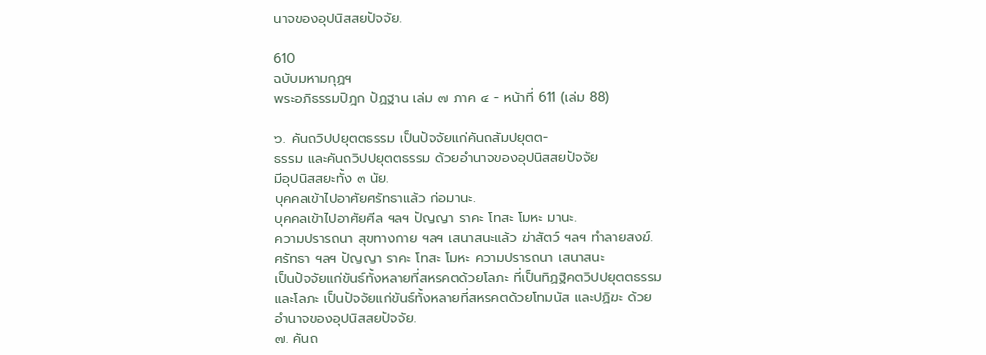นาจของอุปนิสสยปัจจัย.

610
ฉบับมหามกุฏฯ
พระอภิธรรมปิฎก ปัฏฐาน เล่ม ๗ ภาค ๔ - หน้าที่ 611 (เล่ม 88)

๖. คันถวิปปยุตตธรรม เป็นปัจจัยแก่คันถสัมปยุตต-
ธรรม และคันถวิปปยุตตธรรม ด้วยอำนาจของอุปนิสสยปัจจัย
มีอุปนิสสยะทั้ง ๓ นัย.
บุคคลเข้าไปอาศัยศรัทธาแล้ว ก่อมานะ.
บุคคลเข้าไปอาศัยศีล ฯลฯ ปัญญา ราคะ โทสะ โมหะ มานะ.
ความปรารถนา สุขทางกาย ฯลฯ เสนาสนะแล้ว ฆ่าสัตว์ ฯลฯ ทำลายสงฆ์.
ศรัทธา ฯลฯ ปัญญา ราคะ โทสะ โมหะ ความปรารถนา เสนาสนะ
เป็นปัจจัยแก่ขันธ์ทั้งหลายที่สหรคตด้วยโลภะ ที่เป็นทิฏฐิคตวิปปยุตตธรรม
และโลภะ เป็นปัจจัยแก่ขันธ์ทั้งหลายที่สหรคตด้วยโทมนัส และปฏิฆะ ด้วย
อำนาจของอุปนิสสยปัจจัย.
๗. คันถ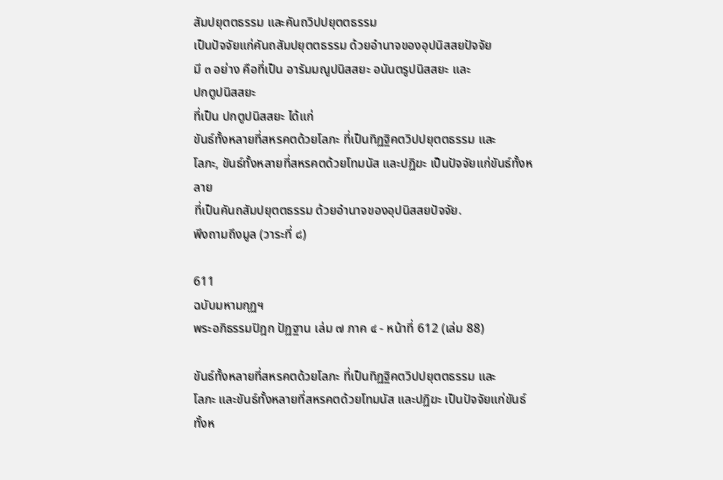สัมปยุตตธรรม และคันถวิปปยุตตธรรม
เป็นปัจจัยแก่คันถสัมปยุตตธรรม ด้วยอำนาจของอุปนิสสยปัจจัย
มี ๓ อย่าง คือที่เป็น อารัมมณูปนิสสยะ อนันตรูปนิสสยะ และ
ปกตูปนิสสยะ
ที่เป็น ปกตูปนิสสยะ ได้แก่
ขันธ์ทั้งหลายที่สหรคตด้วยโลภะ ที่เป็นทิฏฐิคตวิปปยุตตธรรม และ
โลภะ, ขันธ์ทั้งหลายที่สหรคตด้วยโทมนัส และปฏิฆะ เป็นปัจจัยแก่ขันธ์ทั้งหลาย
ที่เป็นคันถสัมปยุตตธรรม ด้วยอำนาจของอุปนิสสยปัจจัย.
พึงถามถึงมูล (วาระที่ ๘)

611
ฉบับมหามกุฏฯ
พระอภิธรรมปิฎก ปัฏฐาน เล่ม ๗ ภาค ๔ - หน้าที่ 612 (เล่ม 88)

ขันธ์ทั้งหลายที่สหรคตด้วยโลภะ ที่เป็นทิฏฐิคตวิปปยุตตธรรม และ
โลภะ และขันธ์ทั้งหลายที่สหรคตด้วยโทมนัส และปฏิฆะ เป็นปัจจัยแก่ขันธ์
ทั้งห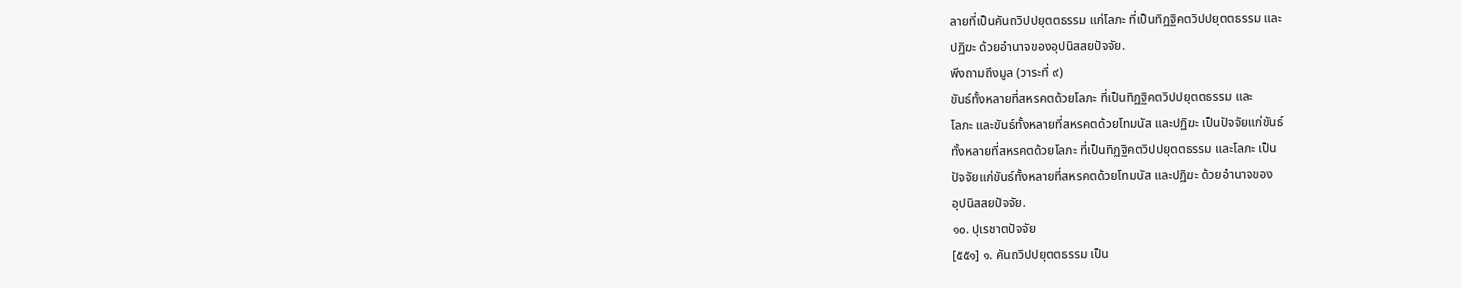ลายที่เป็นคันถวิปปยุตตธรรม แก่โลภะ ที่เป็นทิฏฐิคตวิปปยุตตธรรม และ
ปฏิฆะ ด้วยอำนาจของอุปนิสสยปัจจัย.
พึงถามถึงมูล (วาระที่ ๙)
ขันธ์ทั้งหลายที่สหรคตด้วยโลภะ ที่เป็นทิฏฐิคตวิปปยุตตธรรม และ
โลภะ และขันธ์ทั้งหลายที่สหรคตด้วยโทมนัส และปฏิฆะ เป็นปัจจัยแก่ขันธ์
ทั้งหลายที่สหรคตด้วยโลภะ ที่เป็นทิฏฐิคตวิปปยุตตธรรม และโลภะ เป็น
ปัจจัยแก่ขันธ์ทั้งหลายที่สหรคตด้วยโทมนัส และปฏิฆะ ด้วยอำนาจของ
อุปนิสสยปัจจัย.
๑๐. ปุเรชาตปัจจัย
[๕๕๑] ๑. คันถวิปปยุตตธรรม เป็น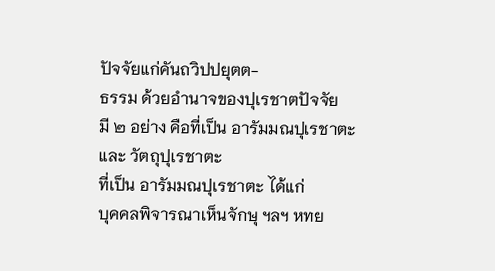ปัจจัยแก่คันถวิปปยุตต-
ธรรม ด้วยอำนาจของปุเรชาตปัจจัย
มี ๒ อย่าง คือที่เป็น อารัมมณปุเรชาตะ และ วัตถุปุเรชาตะ
ที่เป็น อารัมมณปุเรชาตะ ได้แก่
บุคคลพิจารณาเห็นจักษุ ฯลฯ หทย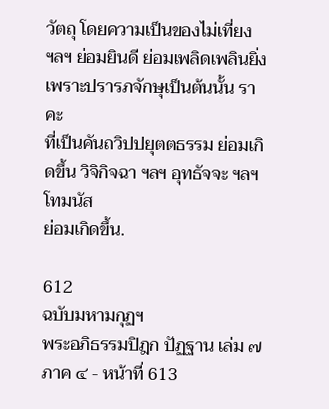วัตถุ โดยความเป็นของไม่เที่ยง
ฯลฯ ย่อมยินดี ย่อมเพลิดเพลินยิ่ง เพราะปรารภจักษุเป็นต้นนั้น ราคะ
ที่เป็นคันถวิปปยุตตธรรม ย่อมเกิดขึ้น วิจิกิจฉา ฯลฯ อุทธัจจะ ฯลฯ โทมนัส
ย่อมเกิดขึ้น.

612
ฉบับมหามกุฏฯ
พระอภิธรรมปิฎก ปัฏฐาน เล่ม ๗ ภาค ๔ - หน้าที่ 613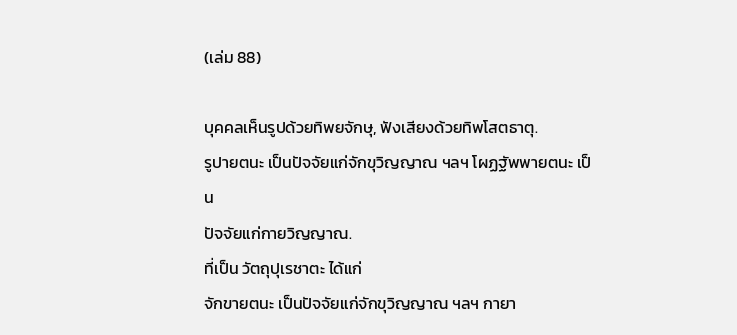(เล่ม 88)

บุคคลเห็นรูปด้วยทิพยจักษุ, ฟังเสียงด้วยทิพโสตธาตุ.
รูปายตนะ เป็นปัจจัยแก่จักขุวิญญาณ ฯลฯ โผฏฐัพพายตนะ เป็น
ปัจจัยแก่กายวิญญาณ.
ที่เป็น วัตถุปุเรชาตะ ได้แก่
จักขายตนะ เป็นปัจจัยแก่จักขุวิญญาณ ฯลฯ กายา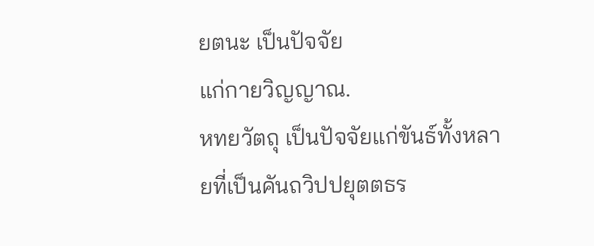ยตนะ เป็นปัจจัย
แก่กายวิญญาณ.
หทยวัตถุ เป็นปัจจัยแก่ขันธ์ทั้งหลายที่เป็นคันถวิปปยุตตธร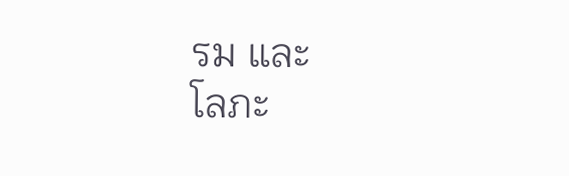รม และ
โลภะ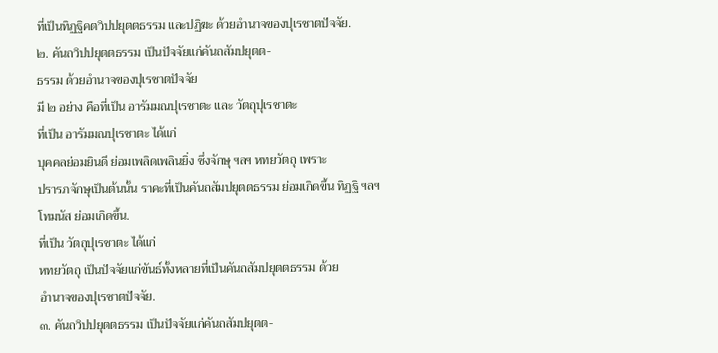ที่เป็นทิฏฐิคตวิปปยุตตธรรม และปฏิฆะ ด้วยอำนาจของปุเรชาตปัจจัย.
๒. คันถวิปปยุตตธรรม เป็นปัจจัยแก่คันถสัมปยุตต-
ธรรม ด้วยอำนาจของปุเรชาตปัจจัย
มี ๒ อย่าง คือที่เป็น อารัมมณปุเรชาตะ และ วัตถุปุเรชาตะ
ที่เป็น อารัมมณปุเรชาตะ ได้แก่
บุคคลย่อมยินดี ย่อมเพลิดเพลินยิ่ง ซึ่งจักษุ ฯลฯ หทยวัตถุ เพราะ
ปรารภจักษุเป็นต้นนั้น ราคะที่เป็นคันถสัมปยุตตธรรม ย่อมเกิดขึ้น ทิฏฐิ ฯลฯ
โทมนัส ย่อมเกิดขึ้น.
ที่เป็น วัตถุปุเรชาตะ ได้แก่
หทยวัตถุ เป็นปัจจัยแก่ขันธ์ทั้งหลายที่เป็นคันถสัมปยุตตธรรม ด้วย
อำนาจของปุเรชาตปัจจัย.
๓. คันถวิปปยุตตธรรม เป็นปัจจัยแก่คันถสัมปยุตต-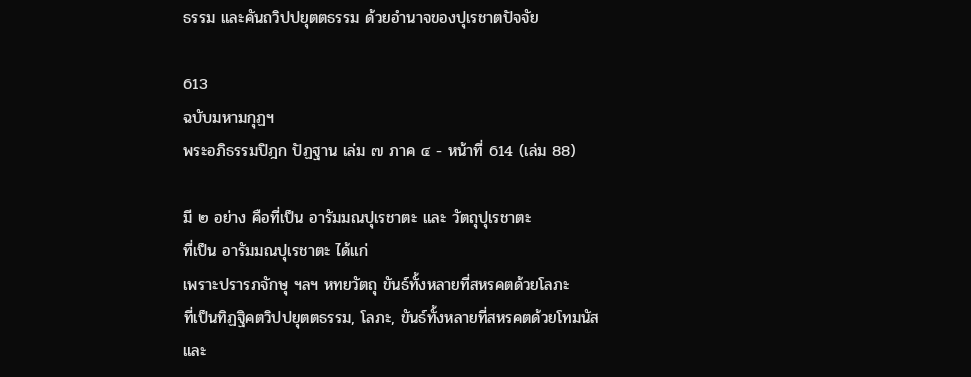ธรรม และคันถวิปปยุตตธรรม ด้วยอำนาจของปุเรชาตปัจจัย

613
ฉบับมหามกุฏฯ
พระอภิธรรมปิฎก ปัฏฐาน เล่ม ๗ ภาค ๔ - หน้าที่ 614 (เล่ม 88)

มี ๒ อย่าง คือที่เป็น อารัมมณปุเรชาตะ และ วัตถุปุเรชาตะ
ที่เป็น อารัมมณปุเรชาตะ ได้แก่
เพราะปรารภจักษุ ฯลฯ หทยวัตถุ ขันธ์ทั้งหลายที่สหรคตด้วยโลภะ
ที่เป็นทิฏฐิคตวิปปยุตตธรรม, โลภะ, ขันธ์ทั้งหลายที่สหรคตด้วยโทมนัส และ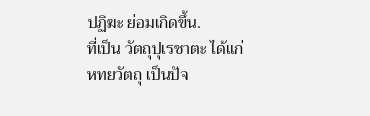ปฏิฆะ ย่อมเกิดขึ้น.
ที่เป็น วัตถุปุเรชาตะ ได้แก่
หทยวัตถุ เป็นปัจ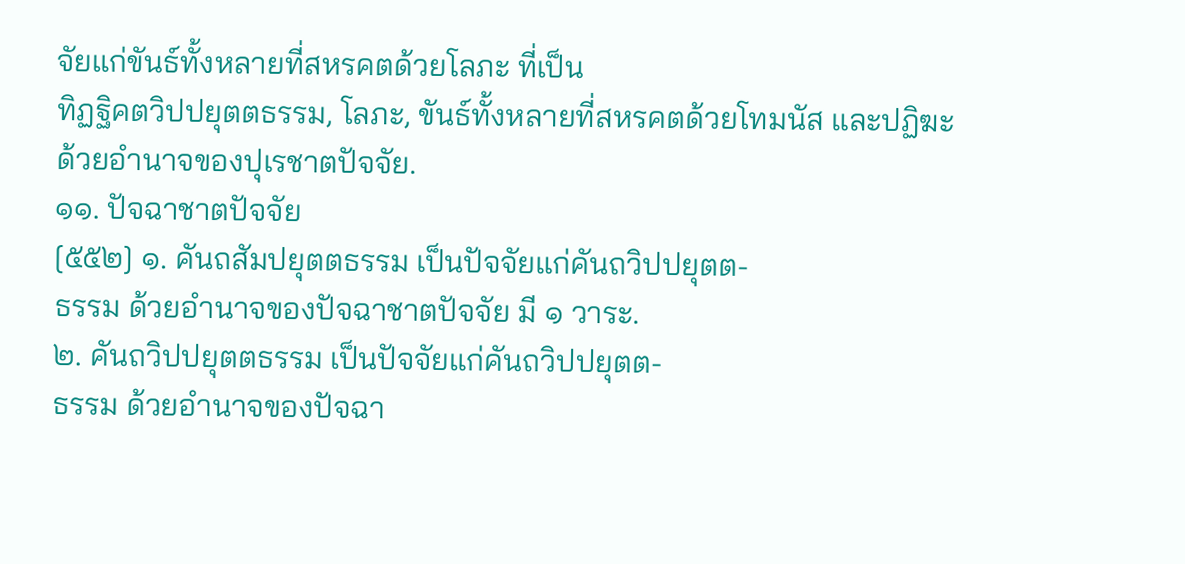จัยแก่ขันธ์ทั้งหลายที่สหรคตด้วยโลภะ ที่เป็น
ทิฏฐิคตวิปปยุตตธรรม, โลภะ, ขันธ์ทั้งหลายที่สหรคตด้วยโทมนัส และปฏิฆะ
ด้วยอำนาจของปุเรชาตปัจจัย.
๑๑. ปัจฉาชาตปัจจัย
[๕๕๒] ๑. คันถสัมปยุตตธรรม เป็นปัจจัยแก่คันถวิปปยุตต-
ธรรม ด้วยอำนาจของปัจฉาชาตปัจจัย มี ๑ วาระ.
๒. คันถวิปปยุตตธรรม เป็นปัจจัยแก่คันถวิปปยุตต-
ธรรม ด้วยอำนาจของปัจฉา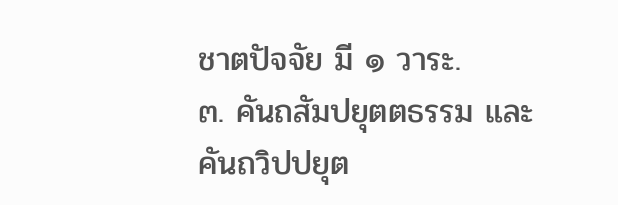ชาตปัจจัย มี ๑ วาระ.
๓. คันถสัมปยุตตธรรม และคันถวิปปยุต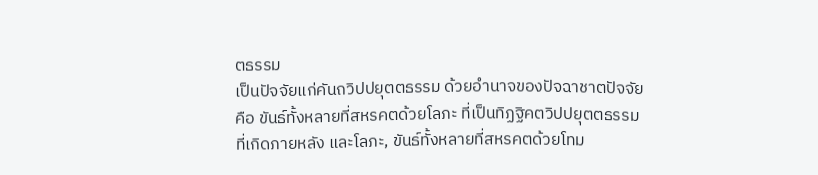ตธรรม
เป็นปัจจัยแก่คันถวิปปยุตตธรรม ด้วยอำนาจของปัจฉาชาตปัจจัย
คือ ขันธ์ทั้งหลายที่สหรคตด้วยโลภะ ที่เป็นทิฏฐิคตวิปปยุตตธรรม
ที่เกิดภายหลัง และโลภะ, ขันธ์ทั้งหลายที่สหรคตด้วยโทม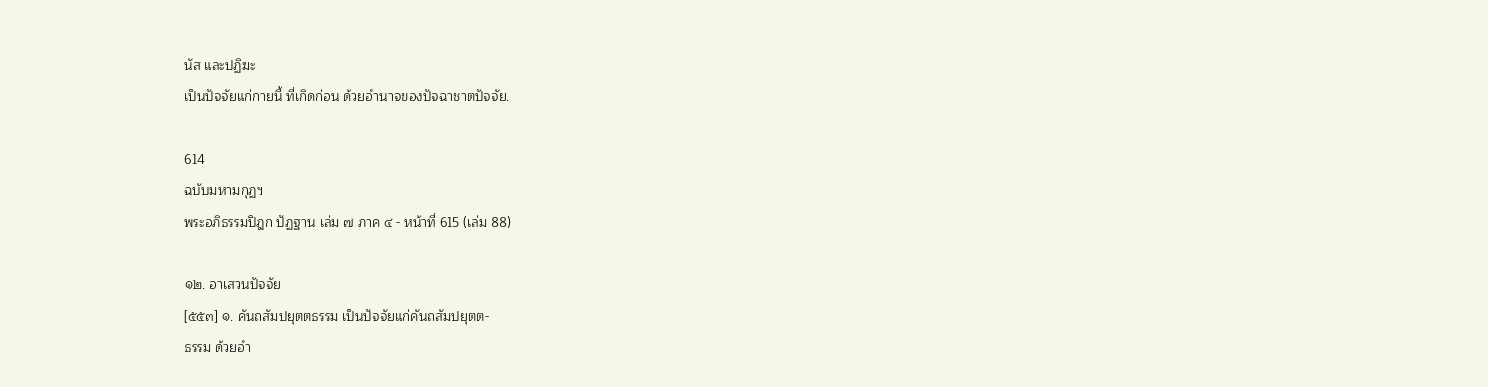นัส และปฏิฆะ
เป็นปัจจัยแก่กายนี้ ที่เกิดก่อน ด้วยอำนาจของปัจฉาชาตปัจจัย.

614
ฉบับมหามกุฏฯ
พระอภิธรรมปิฎก ปัฏฐาน เล่ม ๗ ภาค ๔ - หน้าที่ 615 (เล่ม 88)

๑๒. อาเสวนปัจจัย
[๕๕๓] ๑. คันถสัมปยุตตธรรม เป็นปัจจัยแก่คันถสัมปยุตต-
ธรรม ด้วยอำ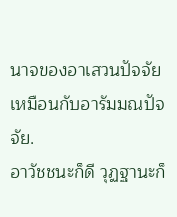นาจของอาเสวนปัจจัย
เหมือนกับอารัมมณปัจจัย.
อาวัชชนะก็ดี วุฏฐานะก็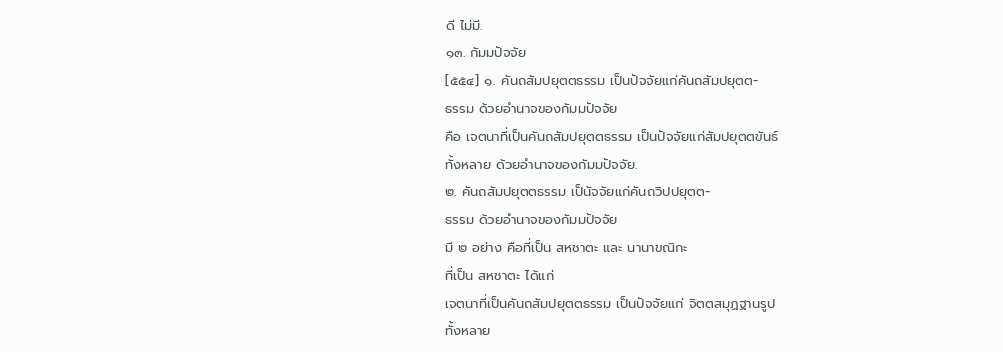ดี ไม่มี.
๑๓. กัมมปัจจัย
[๕๕๔] ๑. คันถสัมปยุตตธรรม เป็นปัจจัยแก่คันถสัมปยุตต-
ธรรม ด้วยอำนาจของกัมมปัจจัย
คือ เจตนาที่เป็นคันถสัมปยุตตธรรม เป็นปัจจัยแก่สัมปยุตตขันธ์
ทั้งหลาย ด้วยอำนาจของกัมมปัจจัย.
๒. คันถสัมปยุตตธรรม เป็นัจจัยแก่คันถวิปปยุตต-
ธรรม ด้วยอำนาจของกัมมปัจจัย
มี ๒ อย่าง คือที่เป็น สหชาตะ และ นานาขณิกะ
ที่เป็น สหชาตะ ได้แก่
เจตนาที่เป็นคันถสัมปยุตตธรรม เป็นปัจจัยแก่ จิตตสมุฏฐานรูป
ทั้งหลาย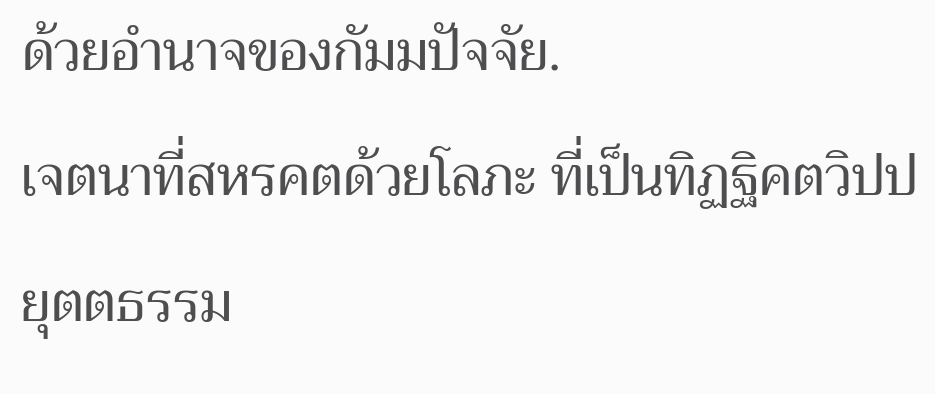ด้วยอำนาจของกัมมปัจจัย.
เจตนาที่สหรคตด้วยโลภะ ที่เป็นทิฏฐิคตวิปปยุตตธรรม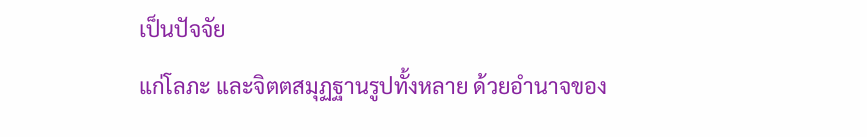เป็นปัจจัย
แก่โลภะ และจิตตสมุฏฐานรูปทั้งหลาย ด้วยอำนาจของ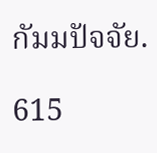กัมมปัจจัย.

615